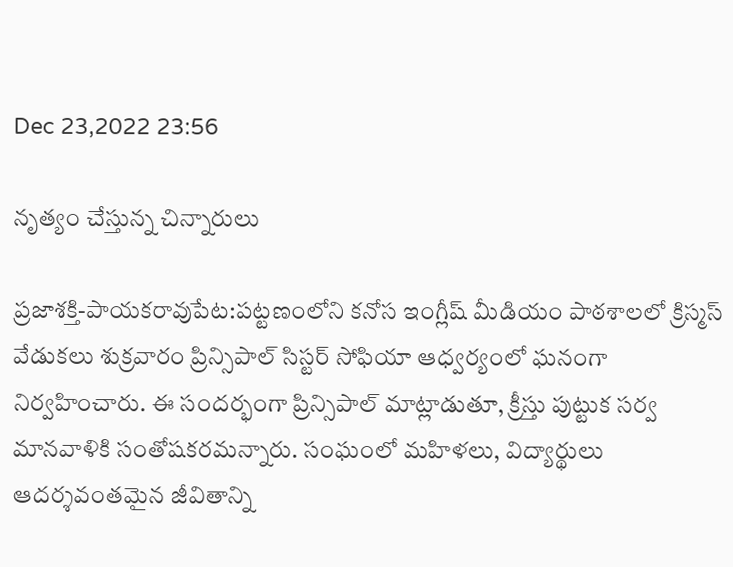Dec 23,2022 23:56

నృత్యం చేస్తున్న చిన్నారులు

ప్రజాశక్తి-పాయకరావుపేట:పట్టణంలోని కనోస ఇంగ్లీష్‌ మీడియం పాఠశాలలో క్రిస్మస్‌ వేడుకలు శుక్రవారం ప్రిన్సిపాల్‌ సిస్టర్‌ సోఫియా ఆధ్వర్యంలో ఘనంగా నిర్వహించారు. ఈ సందర్భంగా ప్రిన్సిపాల్‌ మాట్లాడుతూ, క్రీస్తు పుట్టుక సర్వ మానవాళికి సంతోషకరమన్నారు. సంఘంలో మహిళలు, విద్యార్థులు ఆదర్శవంతమైన జీవితాన్ని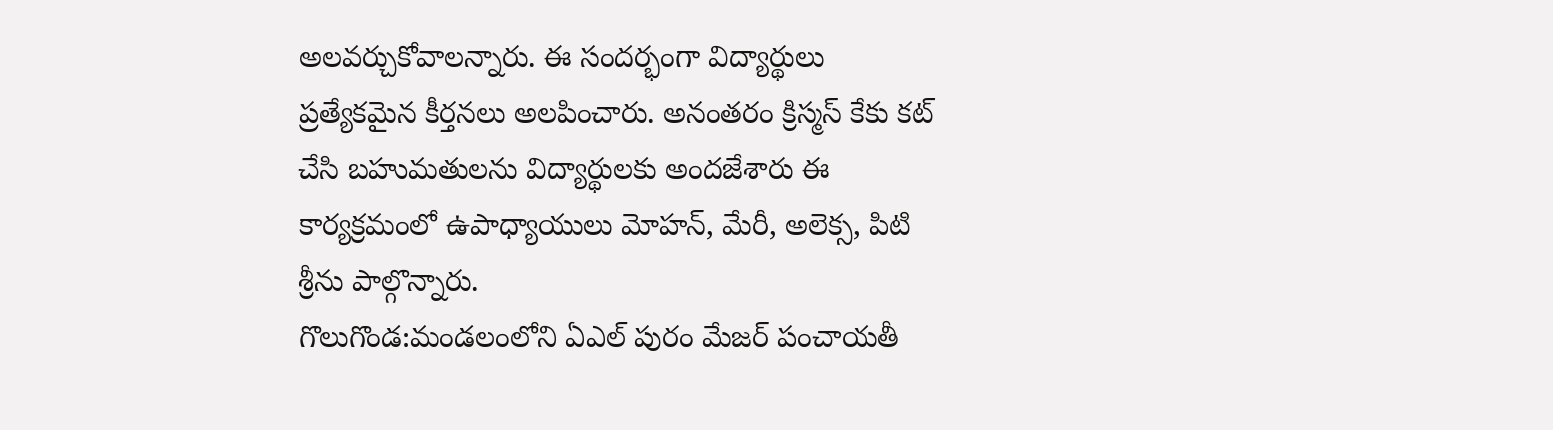అలవర్చుకోవాలన్నారు. ఈ సందర్భంగా విద్యార్థులు ప్రత్యేకమైన కీర్తనలు అలపించారు. అనంతరం క్రిస్మస్‌ కేకు కట్‌ చేసి బహుమతులను విద్యార్థులకు అందజేశారు ఈ కార్యక్రమంలో ఉపాధ్యాయులు మోహన్‌, మేరీ, అలెక్స, పిటి శ్రీను పాల్గొన్నారు.
గొలుగొండ:మండలంలోని ఏఎల్‌ పురం మేజర్‌ పంచాయతీ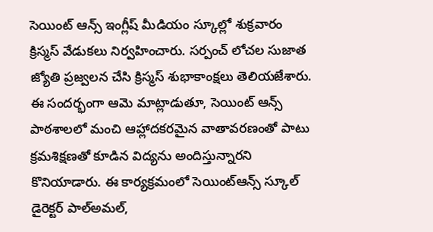సెయింట్‌ ఆన్స్‌ ఇంగ్లీష్‌ మీడియం స్కూల్లో శుక్రవారం క్రిస్మస్‌ వేడుకలు నిర్వహించారు. సర్పంచ్‌ లోచల సుజాత జ్యోతి ప్రజ్వలన చేసి క్రిస్మస్‌ శుభాకాంక్షలు తెలియజేశారు. ఈ సందర్భంగా ఆమె మాట్లాడుతూ, సెయింట్‌ ఆన్స్‌ పాఠశాలలో మంచి ఆహ్లాదకరమైన వాతావరణంతో పాటు క్రమశిక్షణతో కూడిన విద్యను అందిస్తున్నారని కొనియాడారు. ఈ కార్యక్రమంలో సెయింట్‌ఆన్స్‌ స్కూల్‌ డైరెక్టర్‌ పాల్‌అమల్‌,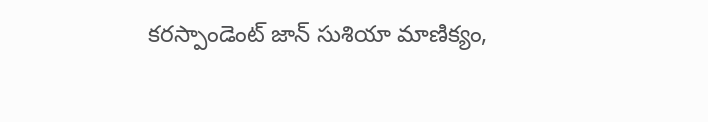కరస్పాండెంట్‌ జాన్‌ సుశియా మాణిక్యం,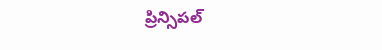ప్రిన్సిపల్‌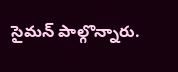సైమన్‌ పాల్గొన్నారు.